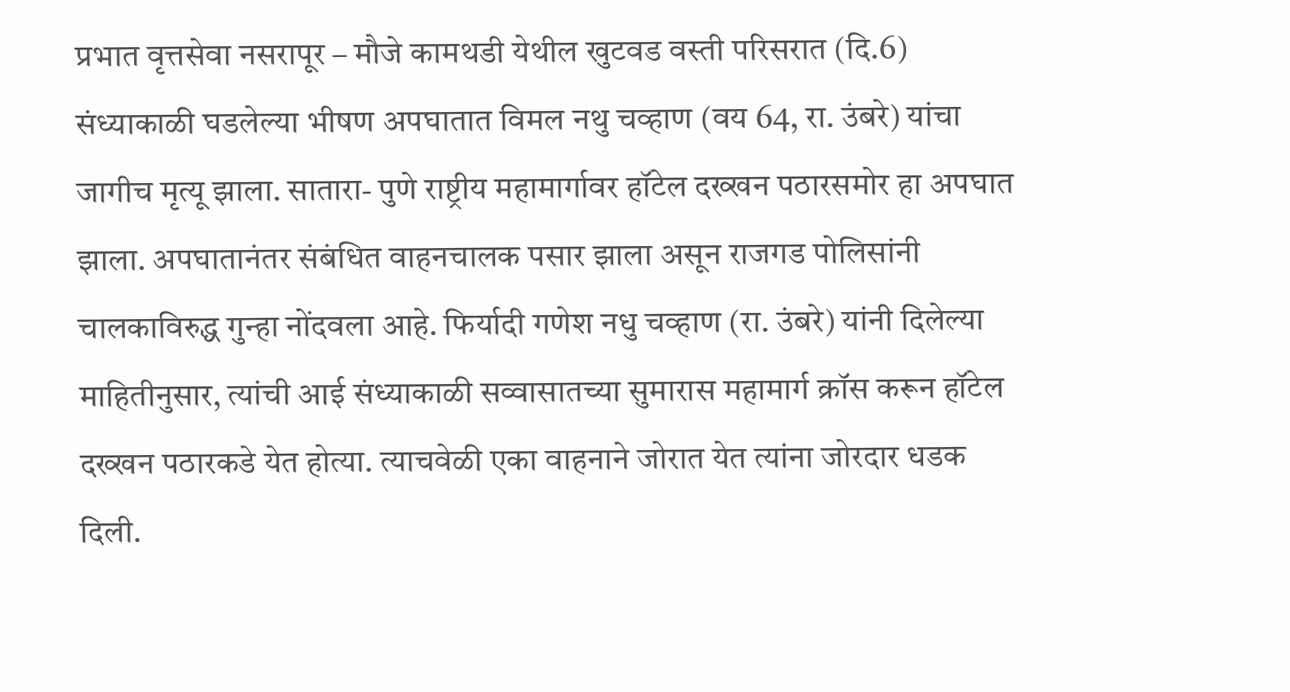प्रभात वृत्तसेवा नसरापूर – मौजे कामथडी येथील खुटवड वस्ती परिसरात (दि.6) संध्याकाळी घडलेल्या भीषण अपघातात विमल नथु चव्हाण (वय 64, रा. उंबरे) यांचा जागीच मृत्यू झाला. सातारा- पुणे राष्ट्रीय महामार्गावर हॉटेल दख्खन पठारसमोर हा अपघात झाला. अपघातानंतर संबंधित वाहनचालक पसार झाला असून राजगड पोलिसांनी चालकाविरुद्ध गुन्हा नोंदवला आहे. फिर्यादी गणेश नधु चव्हाण (रा. उंबरे) यांनी दिलेल्या माहितीनुसार, त्यांची आई संध्याकाळी सव्वासातच्या सुमारास महामार्ग क्रॉस करून हॉटेल दख्खन पठारकडे येत होत्या. त्याचवेळी एका वाहनाने जोरात येत त्यांना जोरदार धडक दिली.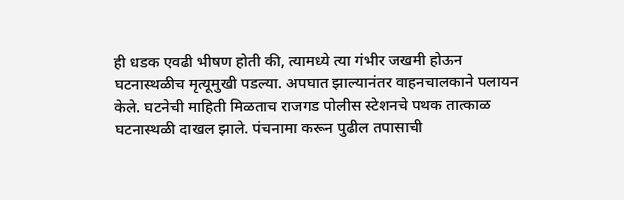ही धडक एवढी भीषण होती की, त्यामध्ये त्या गंभीर जखमी होऊन घटनास्थळीच मृत्यूमुखी पडल्या. अपघात झाल्यानंतर वाहनचालकाने पलायन केले. घटनेची माहिती मिळताच राजगड पोलीस स्टेशनचे पथक तात्काळ घटनास्थळी दाखल झाले. पंचनामा करून पुढील तपासाची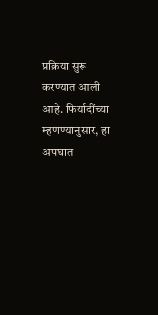प्रक्रिया सुरू करण्यात आली आहे. फिर्यादींच्या म्हणण्यानुसार, हा अपघात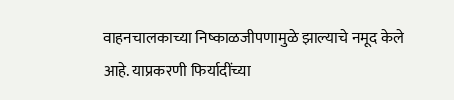वाहनचालकाच्या निष्काळजीपणामुळे झाल्याचे नमूद केले आहे. याप्रकरणी फिर्यादींच्या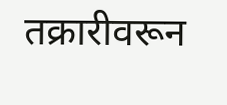तक्रारीवरून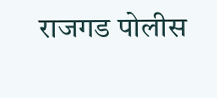राजगड पोलीस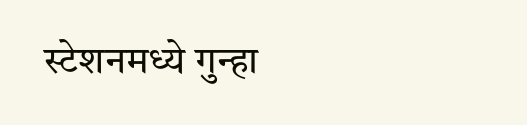स्टेशनमध्ये गुन्हा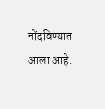नोंदविण्यात आला आहे.